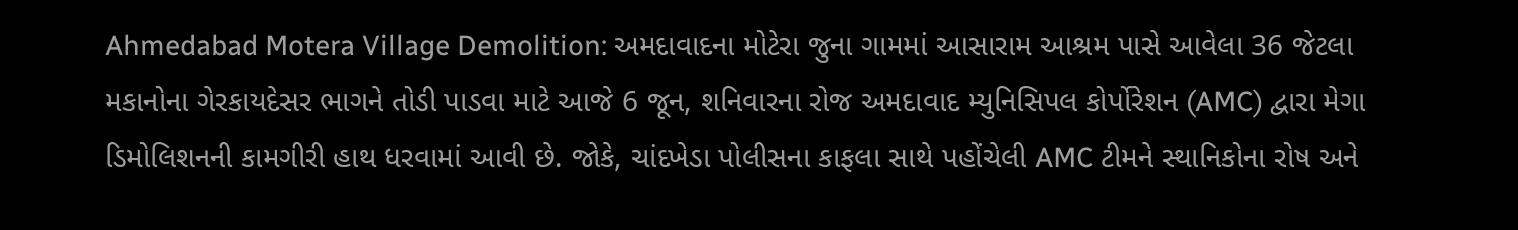Ahmedabad Motera Village Demolition: અમદાવાદના મોટેરા જુના ગામમાં આસારામ આશ્રમ પાસે આવેલા 36 જેટલા મકાનોના ગેરકાયદેસર ભાગને તોડી પાડવા માટે આજે 6 જૂન, શનિવારના રોજ અમદાવાદ મ્યુનિસિપલ કોર્પોરેશન (AMC) દ્વારા મેગા ડિમોલિશનની કામગીરી હાથ ધરવામાં આવી છે. જોકે, ચાંદખેડા પોલીસના કાફલા સાથે પહોંચેલી AMC ટીમને સ્થાનિકોના રોષ અને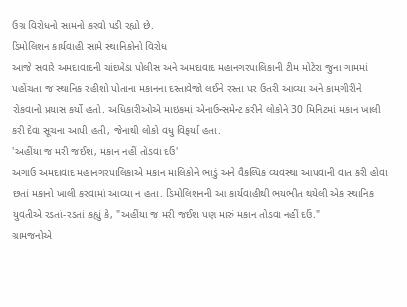ઉગ્ર વિરોધનો સામનો કરવો પડી રહ્યો છે.
ડિમોલિશન કાર્યવાહી સામે સ્થાનિકોનો વિરોધ
આજે સવારે અમદાવાદની ચાંદખેડા પોલીસ અને અમદાવાદ મહાનગરપાલિકાની ટીમ મોટેરા જુના ગામમાં પહોંચતા જ સ્થાનિક રહીશો પોતાના મકાનના દસ્તાવેજો લઈને રસ્તા પર ઉતરી આવ્યા અને કામગીરીને રોકવાનો પ્રયાસ કર્યો હતો. અધિકારીઓએ માઇકમાં એનાઉન્સમેન્ટ કરીને લોકોને 30 મિનિટમાં મકાન ખાલી કરી દેવા સૂચના આપી હતી, જેનાથી લોકો વધુ વિફર્યા હતા.
'અહીંયા જ મરી જઈશ, મકાન નહીં તોડવા દઉં'
અગાઉ અમદાવાદ મહાનગરપાલિકાએ મકાન માલિકોને ભાડું અને વૈકલ્પિક વ્યવસ્થા આપવાની વાત કરી હોવા છતાં મકાનો ખાલી કરવામાં આવ્યા ન હતા. ડિમોલિશનની આ કાર્યવાહીથી ભયભીત થયેલી એક સ્થાનિક યુવતીએ રડતાં-રડતાં કહ્યું કે, "અહીંયા જ મરી જઈશ પણ મારું મકાન તોડવા નહીં દઉં."
ગ્રામજનોએ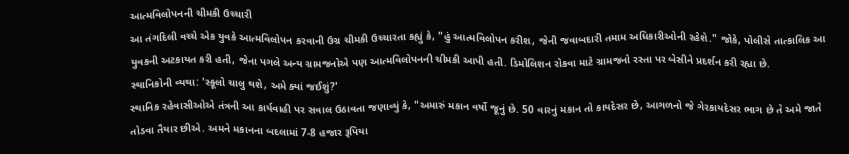આત્મવિલોપનની ચીમકી ઉચ્ચારી
આ તંગદિલી વચ્ચે એક યુવકે આત્મવિલોપન કરવાની ઉગ્ર ચીમકી ઉચ્ચારતા કહ્યું કે, "હું આત્મવિલોપન કરીશ, જેની જવાબદારી તમામ અધિકારીઓની રહેશે." જોકે, પોલીસે તાત્કાલિક આ યુવકની અટકાયત કરી હતી, જેના પગલે અન્ય ગ્રામજનોએ પણ આત્મવિલોપનની ચીમકી આપી હતી. ડિમોલિશન રોકવા માટે ગ્રામજનો રસ્તા પર બેસીને પ્રદર્શન કરી રહ્યા છે.
સ્થાનિકોની વ્યથા: 'સ્કૂલો ચાલુ થશે, અમે ક્યાં જઈશું?'
સ્થાનિક રહેવાસીઓએ તંત્રની આ કાર્યવાહી પર સવાલ ઉઠાવતા જણાવ્યું કે, "અમારું મકાન વર્ષો જૂનું છે. 50 વારનું મકાન તો કાયદેસર છે, આગળનો જે ગેરકાયદેસર ભાગ છે તે અમે જાતે તોડવા તૈયાર છીએ. અમને મકાનના બદલામાં 7-8 હજાર રૂપિયા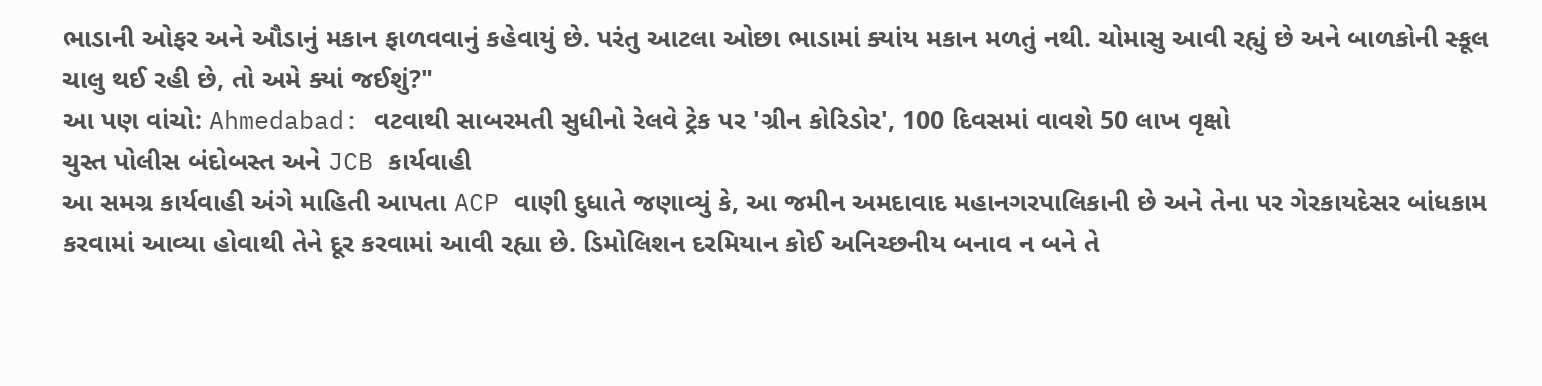ભાડાની ઓફર અને ઔડાનું મકાન ફાળવવાનું કહેવાયું છે. પરંતુ આટલા ઓછા ભાડામાં ક્યાંય મકાન મળતું નથી. ચોમાસુ આવી રહ્યું છે અને બાળકોની સ્કૂલ ચાલુ થઈ રહી છે, તો અમે ક્યાં જઈશું?"
આ પણ વાંચો: Ahmedabad: વટવાથી સાબરમતી સુધીનો રેલવે ટ્રેક પર 'ગ્રીન કોરિડોર', 100 દિવસમાં વાવશે 50 લાખ વૃક્ષો
ચુસ્ત પોલીસ બંદોબસ્ત અને JCB કાર્યવાહી
આ સમગ્ર કાર્યવાહી અંગે માહિતી આપતા ACP વાણી દુધાતે જણાવ્યું કે, આ જમીન અમદાવાદ મહાનગરપાલિકાની છે અને તેના પર ગેરકાયદેસર બાંધકામ કરવામાં આવ્યા હોવાથી તેને દૂર કરવામાં આવી રહ્યા છે. ડિમોલિશન દરમિયાન કોઈ અનિચ્છનીય બનાવ ન બને તે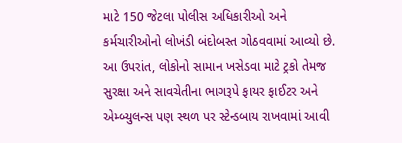માટે 150 જેટલા પોલીસ અધિકારીઓ અને કર્મચારીઓનો લોખંડી બંદોબસ્ત ગોઠવવામાં આવ્યો છે.
આ ઉપરાંત, લોકોનો સામાન ખસેડવા માટે ટ્રકો તેમજ સુરક્ષા અને સાવચેતીના ભાગરૂપે ફાયર ફાઈટર અને એમ્બ્યુલન્સ પણ સ્થળ પર સ્ટેન્ડબાય રાખવામાં આવી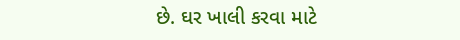છે. ઘર ખાલી કરવા માટે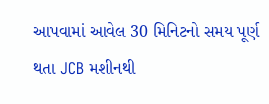આપવામાં આવેલ 30 મિનિટનો સમય પૂર્ણ થતા JCB મશીનથી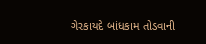ગેરકાયદે બાંધકામ તોડવાની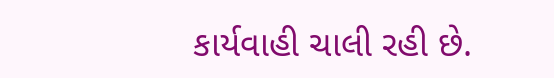કાર્યવાહી ચાલી રહી છે.